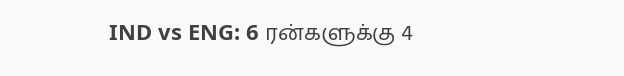IND vs ENG: 6 ரன்களுக்கு 4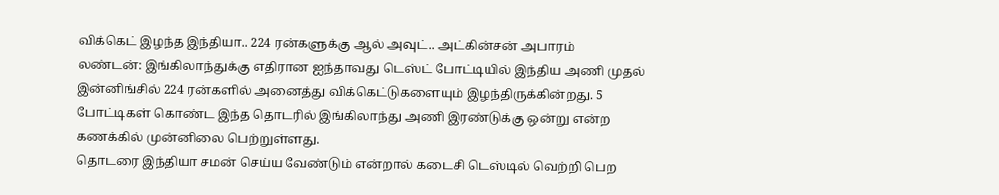விக்கெட் இழந்த இந்தியா.. 224 ரன்களுக்கு ஆல் அவுட்.. அட்கின்சன் அபாரம்
லண்டன்: இங்கிலாந்துக்கு எதிரான ஐந்தாவது டெஸ்ட் போட்டியில் இந்திய அணி முதல் இன்னிங்சில் 224 ரன்களில் அனைத்து விக்கெட்டுகளையும் இழந்திருக்கின்றது. 5 போட்டிகள் கொண்ட இந்த தொடரில் இங்கிலாந்து அணி இரண்டுக்கு ஒன்று என்ற கணக்கில் முன்னிலை பெற்றுள்ளது.
தொடரை இந்தியா சமன் செய்ய வேண்டும் என்றால் கடைசி டெஸ்டில் வெற்றி பெற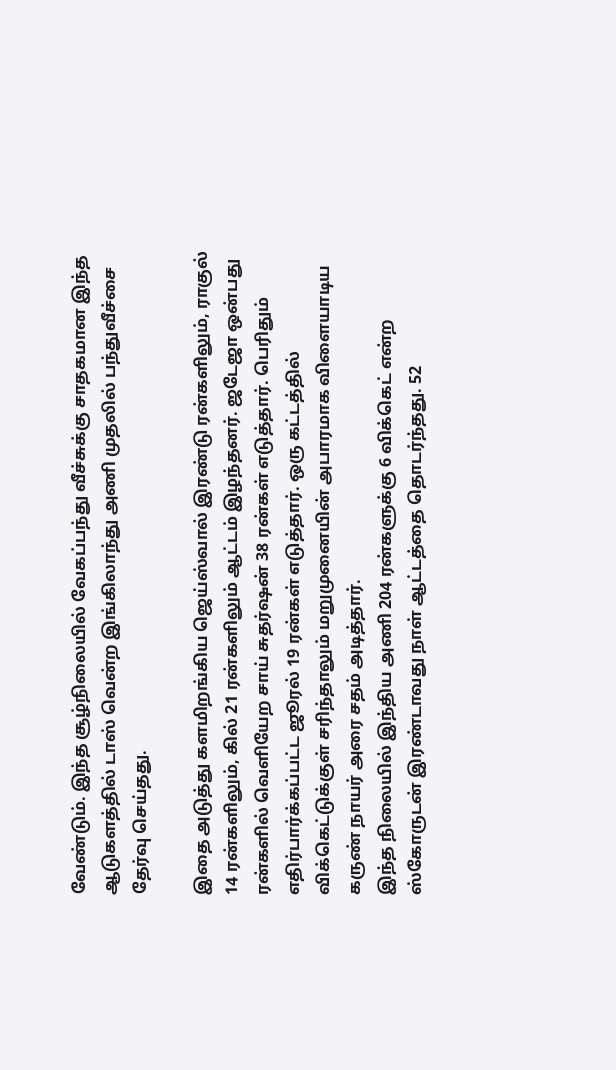வேண்டும். இந்த சூழ்நிலையில் வேகப்பந்து வீச்சுக்கு சாதகமான இந்த ஆடுகளத்தில் டாஸ் வென்ற இங்கிலாந்து அணி முதலில் பந்துவீச்சை தேர்வு செய்தது.

இதை அடுத்து களமிறங்கிய ஜெய்ஸ்வால் இரண்டு ரன்களிலும், ராகுல் 14 ரன்களிலும், கில் 21 ரன்களிலும் ஆட்டம் இழந்தனர். ஜடேஜா ஒன்பது ரன்களில் வெளியேற சாய் சுதர்ஷன் 38 ரன்கள் எடுத்தார். பெரிதும் எதிர்பார்க்கப்பட்ட ஜூரல் 19 ரன்கள் எடுத்தார். ஒரு கட்டத்தில் விக்கெட்டுக்குள் சரிந்தாலும் மறுமுனையின் அபாரமாக விளையாடிய கருண் நாயர் அரை சதம் அடித்தார்.
இந்த நிலையில் இந்திய அணி 204 ரன்களுக்கு 6 விக்கெட் என்ற ஸ்கோருடன் இரண்டாவது நாள் ஆட்டத்தை தொடர்ந்தது. 52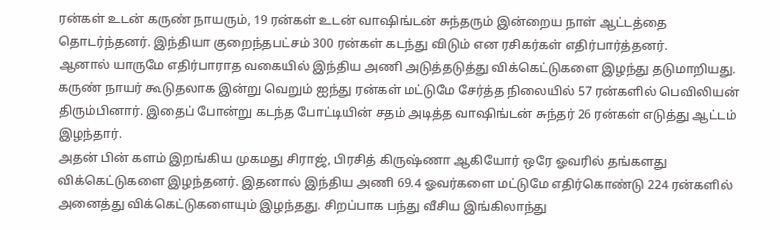ரன்கள் உடன் கருண் நாயரும், 19 ரன்கள் உடன் வாஷிங்டன் சுந்தரும் இன்றைய நாள் ஆட்டத்தை தொடர்ந்தனர். இந்தியா குறைந்தபட்சம் 300 ரன்கள் கடந்து விடும் என ரசிகர்கள் எதிர்பார்த்தனர்.
ஆனால் யாருமே எதிர்பாராத வகையில் இந்திய அணி அடுத்தடுத்து விக்கெட்டுகளை இழந்து தடுமாறியது. கருண் நாயர் கூடுதலாக இன்று வெறும் ஐந்து ரன்கள் மட்டுமே சேர்த்த நிலையில் 57 ரன்களில் பெவிலியன் திரும்பினார். இதைப் போன்று கடந்த போட்டியின் சதம் அடித்த வாஷிங்டன் சுந்தர் 26 ரன்கள் எடுத்து ஆட்டம் இழந்தார்.
அதன் பின் களம் இறங்கிய முகமது சிராஜ், பிரசித் கிருஷ்ணா ஆகியோர் ஒரே ஓவரில் தங்களது விக்கெட்டுகளை இழந்தனர். இதனால் இந்திய அணி 69.4 ஓவர்களை மட்டுமே எதிர்கொண்டு 224 ரன்களில் அனைத்து விக்கெட்டுகளையும் இழந்தது. சிறப்பாக பந்து வீசிய இங்கிலாந்து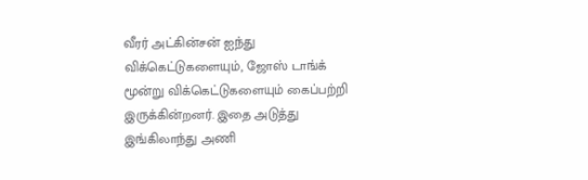வீரர் அட்கின்சன் ஐந்து விக்கெட்டுகளையும், ஜோஸ் டாங்க் மூன்று விக்கெட்டுகளையும் கைப்பற்றி இருக்கின்றனர். இதை அடுத்து இங்கிலாந்து அணி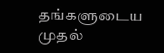தங்களுடைய முதல்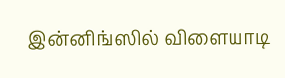இன்னிங்ஸில் விளையாடி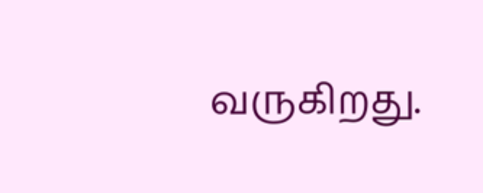வருகிறது.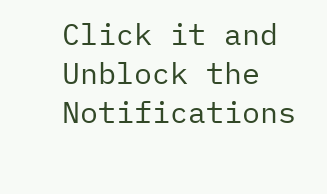Click it and Unblock the Notifications